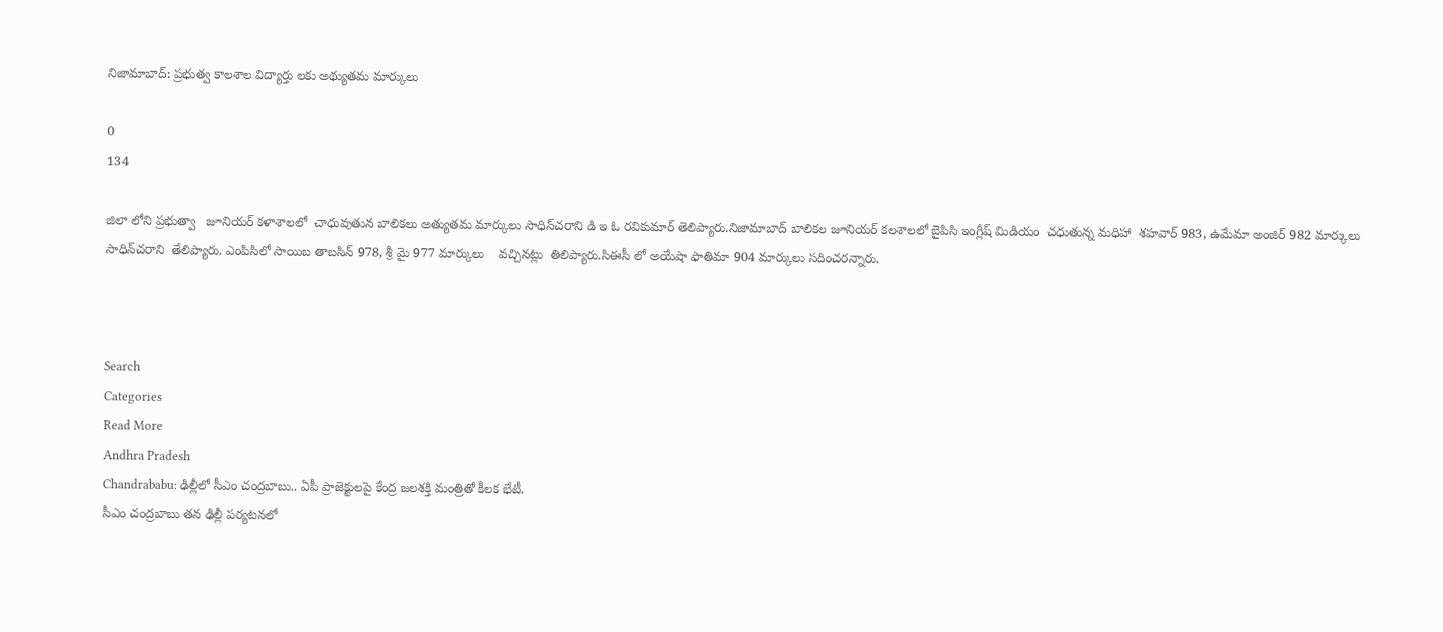నిజామాబాద్: ప్రభుత్వ కాలశాల విద్యార్తు లకు అథ్యుతమ మార్కులు

0
134

జిలా లోని ప్రభుత్వా   జూనియర్ కళాశాలలో  చాధువుతున బాలికలు అత్యుతమ మార్కులు సాధిన్‌చరాని డి ఇ ఓ రవికుమార్ తెలిప్యారు.నిజామాబాద్ బాలికల జూనియర్ కలశాలలో బైపిసి ఇంగ్లీష్ మిడియం  చధుతున్న మధిహా  శహవార్ 983, ఉమేమా అంజిర్ 982 మార్కులు సాధిన్‌చరాని  తేలిప్యారు. ఎంపిసిలో సాయిబ తాబసిన్ 978, శ్రీ మై 977 మార్కులు    వచ్చినట్లు  తిలిప్యారు.సిఈసీ లో అయేషా ఫాతిమా 904 మార్కులు సదించరన్నారు.



Search
Categories
Read More
Andhra Pradesh
Chandrababu: ఢిల్లీలో సీఎం చంద్రబాబు.. ఏపీ ప్రాజెక్టులపై కేంద్ర జలశక్తి మంత్రితో కీలక భేటీ.
సీఎం చంద్రబాబు తన ఢిల్లీ పర్యటనలో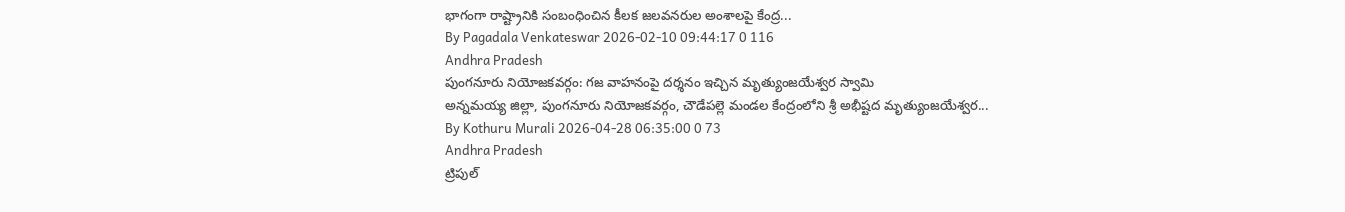భాగంగా రాష్ట్రానికి సంబంధించిన కీలక జలవనరుల అంశాలపై కేంద్ర...
By Pagadala Venkateswar 2026-02-10 09:44:17 0 116
Andhra Pradesh
పుంగనూరు నియోజకవర్గం: గజ వాహనంపై దర్శనం ఇచ్చిన మృత్యుంజయేశ్వర స్వామి
అన్నమయ్య జిల్లా, పుంగనూరు నియోజకవర్గం, చౌడేపల్లె మండల కేంద్రంలోని శ్రీ అభీష్టద మృత్యుంజయేశ్వర...
By Kothuru Murali 2026-04-28 06:35:00 0 73
Andhra Pradesh
ట్రిపుల్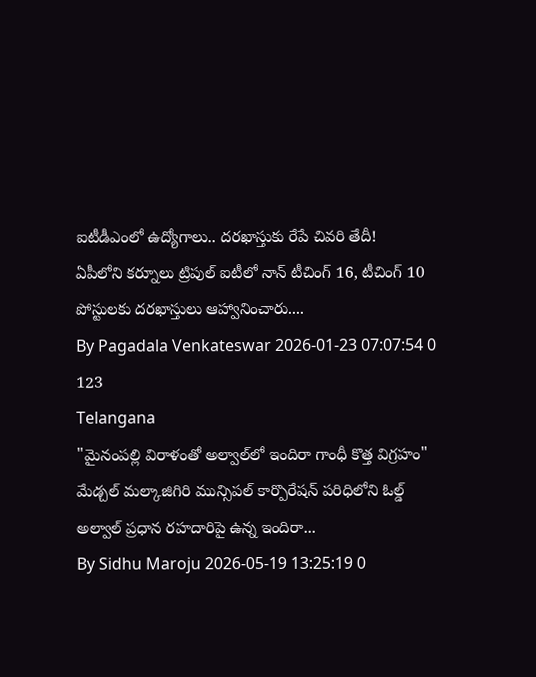ఐటీడీఎంలో ఉద్యోగాలు.. దరఖాస్తుకు రేపే చివరి తేదీ!
ఏపీలోని కర్నూలు ట్రిపుల్ ఐటీలో నాన్ టీచింగ్ 16, టీచింగ్ 10 పోస్టులకు దరఖాస్తులు ఆహ్వానించారు....
By Pagadala Venkateswar 2026-01-23 07:07:54 0 123
Telangana
"మైనంపల్లి విరాళంతో అల్వాల్‌లో ఇందిరా గాంధీ కొత్త విగ్రహం"
మేడ్చల్ మల్కాజిగిరి మున్సిపల్ కార్పొరేషన్ పరిధిలోని ఓల్డ్ అల్వాల్ ప్రధాన రహదారిపై ఉన్న ఇందిరా...
By Sidhu Maroju 2026-05-19 13:25:19 0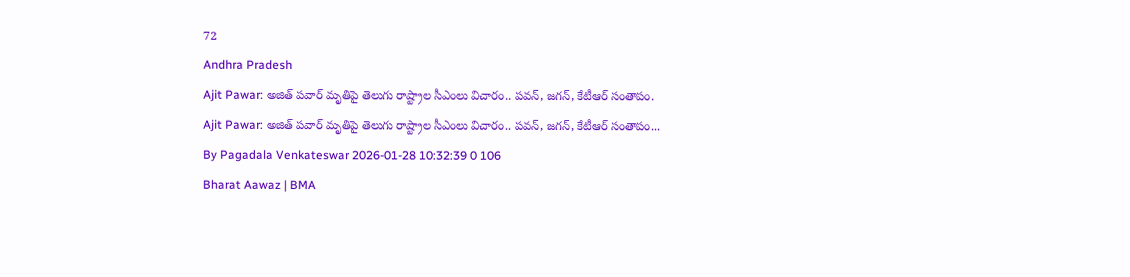72
Andhra Pradesh
Ajit Pawar: అజిత్ పవార్ మృతిపై తెలుగు రాష్ట్రాల సీఎంలు విచారం.. పవన్, జగన్, కేటీఆర్ సంతాపం.
Ajit Pawar: అజిత్ పవార్ మృతిపై తెలుగు రాష్ట్రాల సీఎంలు విచారం.. పవన్, జగన్, కేటీఆర్ సంతాపం...
By Pagadala Venkateswar 2026-01-28 10:32:39 0 106
Bharat Aawaz | BMA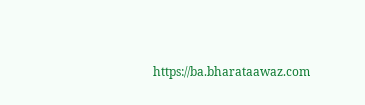https://ba.bharataawaz.com